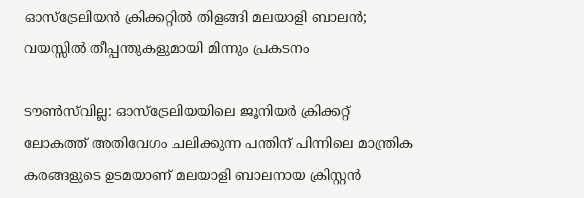ഓസ്‌ട്രേലിയൻ ക്രിക്കറ്റിൽ തിളങ്ങി മലയാളി ബാലൻ; വയസ്സിൽ തീപ്പന്തുകളുമായി മിന്നും പ്രകടനം

ടൗൺസ്‌വില്ല: ഓസ്‌ട്രേലിയയിലെ ജൂനിയർ ക്രിക്കറ്റ് ലോകത്ത് അതിവേഗം ചലിക്കുന്ന പന്തിന് പിന്നിലെ മാന്ത്രിക കരങ്ങളുടെ ഉടമയാണ് മലയാളി ബാലനായ ക്രിസ്റ്റൻ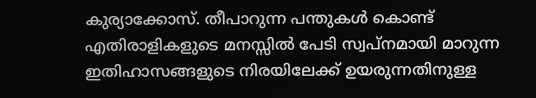കുര്യാക്കോസ്. തീപാറുന്ന പന്തുകൾ കൊണ്ട് എതിരാളികളുടെ മനസ്സിൽ പേടി സ്വപ്നമായി മാറുന്ന ഇതിഹാസങ്ങളുടെ നിരയിലേക്ക് ഉയരുന്നതിനുള്ള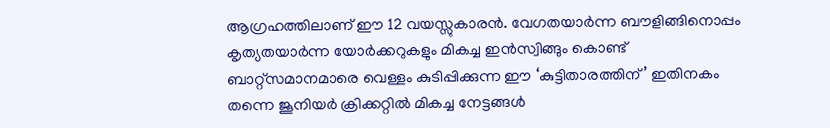ആഗ്രഹത്തിലാണ് ഈ 12 വയസ്സുകാരൻ. വേഗതയാർന്ന ബൗളിങ്ങിനൊപ്പം കൃത്യതയാർന്ന യോർക്കറുകളും മികച്ച ഇൻസ്വിങ്ങും കൊണ്ട് ബാറ്റ്സമാനമാരെ വെള്ളം കുടിപ്പിക്കുന്ന ഈ ‘കുട്ടിതാരത്തിന്’ ഇതിനകം തന്നെ ജൂനിയർ ക്രിക്കറ്റിൽ മികച്ച നേട്ടങ്ങൾ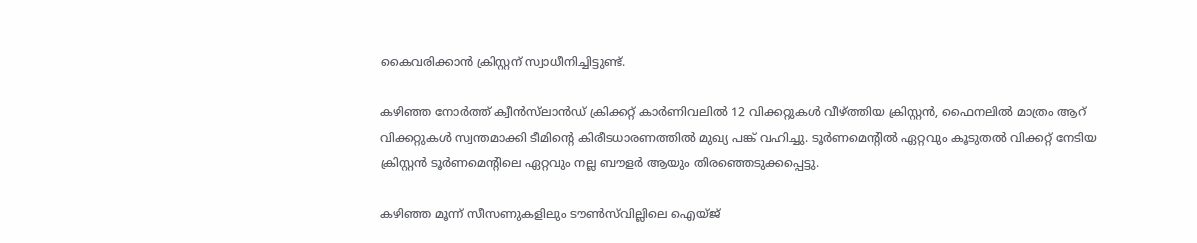കൈവരിക്കാൻ ക്രിസ്റ്റന് സ്വാധീനിച്ചിട്ടുണ്ട്.

കഴിഞ്ഞ നോർത്ത് ക്വീൻസ്‌ലാൻഡ് ക്രിക്കറ്റ് കാർണിവലിൽ 12 വിക്കറ്റുകൾ വീഴ്ത്തിയ ക്രിസ്റ്റൻ, ഫൈനലിൽ മാത്രം ആറ് വിക്കറ്റുകൾ സ്വന്തമാക്കി ടീമിന്റെ കിരീടധാരണത്തിൽ മുഖ്യ പങ്ക് വഹിച്ചു. ടൂർണമെന്റിൽ ഏറ്റവും കൂടുതൽ വിക്കറ്റ് നേടിയ ക്രിസ്റ്റൻ ടൂർണമെന്റിലെ ഏറ്റവും നല്ല ബൗളർ ആയും തിരഞ്ഞെടുക്കപ്പെട്ടു.

കഴിഞ്ഞ മൂന്ന് സീസണുകളിലും ടൗൺസ്‌വില്ലിലെ ഐയ്ജ്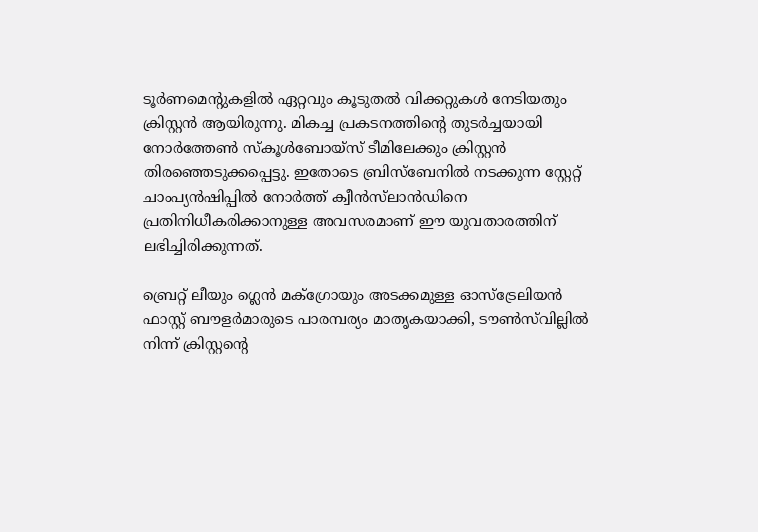ടൂർണമെന്റുകളിൽ ഏറ്റവും കൂടുതൽ വിക്കറ്റുകൾ നേടിയതും ക്രിസ്റ്റൻ ആയിരുന്നു. മികച്ച പ്രകടനത്തിന്റെ തുടർച്ചയായി നോർത്തേൺ സ്കൂൾബോയ്സ് ടീമിലേക്കും ക്രിസ്റ്റൻ തിരഞ്ഞെടുക്കപ്പെട്ടു. ഇതോടെ ബ്രിസ്‌ബേനിൽ നടക്കുന്ന സ്റ്റേറ്റ് ചാംപ്യൻഷിപ്പിൽ നോർത്ത് ക്വീൻസ്‌ലാൻഡിനെ പ്രതിനിധീകരിക്കാനുള്ള അവസരമാണ് ഈ യുവതാരത്തിന് ലഭിച്ചിരിക്കുന്നത്.

ബ്രെറ്റ് ലീയും ഗ്ലെൻ മക്ഗ്രോയും അടക്കമുള്ള ഓസ്‌ട്രേലിയൻ ഫാസ്റ്റ് ബൗളർമാരുടെ പാരമ്പര്യം മാതൃകയാക്കി, ടൗൺസ്‌വില്ലിൽ നിന്ന് ക്രിസ്റ്റന്റെ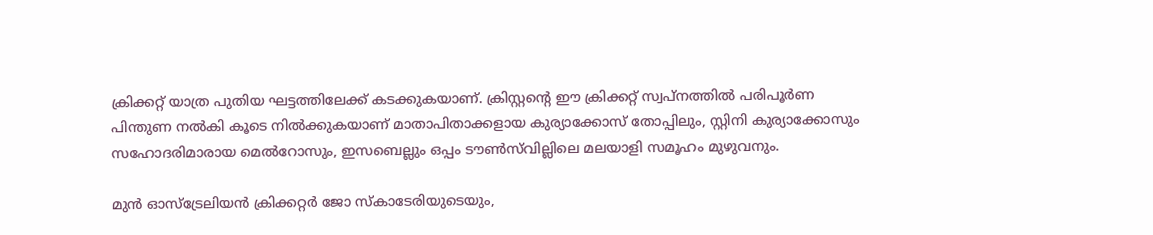ക്രിക്കറ്റ് യാത്ര പുതിയ ഘട്ടത്തിലേക്ക് കടക്കുകയാണ്. ക്രിസ്റ്റന്റെ ഈ ക്രിക്കറ്റ് സ്വപ്നത്തിൽ പരിപൂർണ പിന്തുണ നൽകി കൂടെ നിൽക്കുകയാണ് മാതാപിതാക്കളായ കുര്യാക്കോസ് തോപ്പിലും, സ്റ്റിനി കുര്യാക്കോസും സഹോദരിമാരായ മെൽറോസും, ഇസബെല്ലും ഒപ്പം ടൗൺസ്‌വില്ലിലെ മലയാളി സമൂഹം മുഴുവനും.

മുൻ ഓസ്‌ട്രേലിയൻ ക്രിക്കറ്റർ ജോ സ്കാടേരിയുടെയും,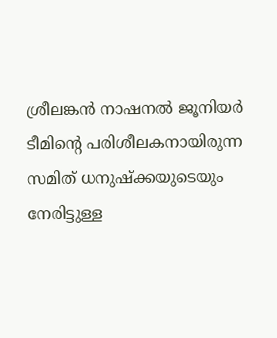ശ്രീലങ്കൻ നാഷനൽ ജൂനിയർ ടീമിന്റെ പരിശീലകനായിരുന്ന സമിത് ധനുഷ്ക്കയുടെയും നേരിട്ടുള്ള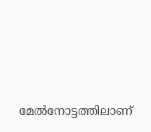മേൽനോട്ടത്തിലാണ്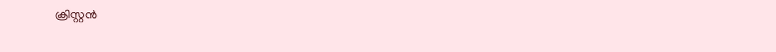ക്രിസ്റ്റൻ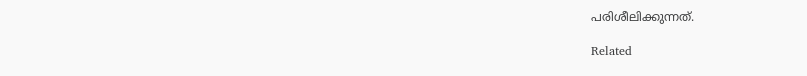പരിശീലിക്കുന്നത്.

Related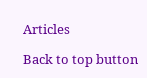Articles

Back to top button